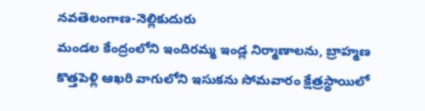నవతెలంగాణ-నెల్లికుదురు
మండల కేంద్రంలోని ఇందిరమ్మ ఇండ్ల నిర్మాణాలను, బ్రాహ్మణ కొత్తపెళ్లి ఆఖరి వాగులోని ఇసుకను సోమవారం క్షేత్రస్థాయిలో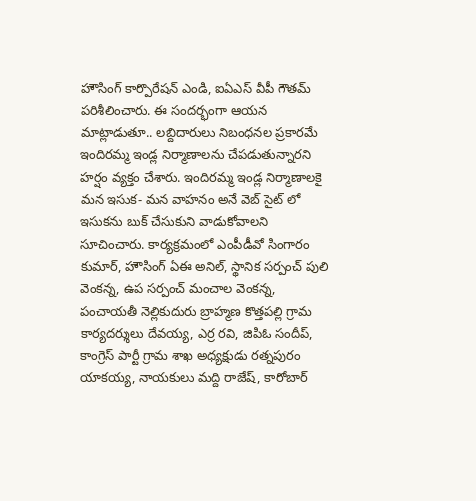హౌసింగ్ కార్పొరేషన్ ఎండి, ఐఏఎస్ వీపీ గౌతమ్ పరిశీలించారు. ఈ సందర్భంగా ఆయన మాట్లాడుతూ.. లబ్దిదారులు నిబంధనల ప్రకారమే ఇందిరమ్మ ఇండ్ల నిర్మాణాలను చేపడుతున్నారని హర్షం వ్యక్తం చేశారు. ఇందిరమ్మ ఇండ్ల నిర్మాణాలకై మన ఇసుక- మన వాహనం అనే వెబ్ సైట్ లో ఇసుకను బుక్ చేసుకుని వాడుకోవాలని సూచించారు. కార్యక్రమంలో ఎంపీడీవో సింగారం కుమార్, హౌసింగ్ ఏఈ అనిల్, స్థానిక సర్పంచ్ పులి వెంకన్న, ఉప సర్పంచ్ మంచాల వెంకన్న, పంచాయతీ నెల్లికుదురు బ్రాహ్మణ కొత్తపల్లి గ్రామ కార్యదర్శులు దేవయ్య, ఎర్ర రవి, జిపిఓ సందీప్, కాంగ్రెస్ పార్టీ గ్రామ శాఖ అధ్యక్షుడు రత్నపురం యాకయ్య, నాయకులు మద్ది రాజేష్, కారోబార్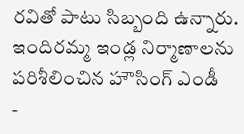రవితో పాటు సిబ్బంది ఉన్నారు.
ఇందిరమ్మ ఇండ్ల నిర్మాణాలను పరిశీలించిన హౌసింగ్ ఎండీ
-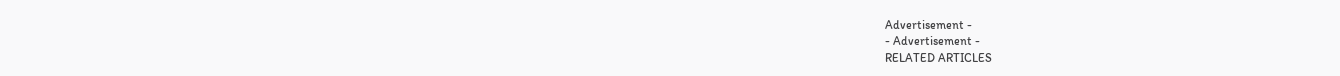Advertisement -
- Advertisement -
RELATED ARTICLES